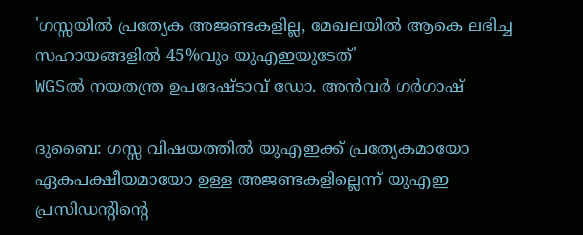'ഗസ്സയിൽ പ്രത്യേക അജണ്ടകളില്ല, മേഖലയിൽ ആകെ ലഭിച്ച സഹായങ്ങളിൽ 45%വും യുഎഇയുടേത്'
WGSൽ നയതന്ത്ര ഉപദേഷ്ടാവ് ഡോ. അൻവർ ഗർഗാഷ്

ദുബൈ: ഗസ്സ വിഷയത്തിൽ യുഎഇക്ക് പ്രത്യേകമായോ ഏകപക്ഷീയമായോ ഉള്ള അജണ്ടകളില്ലെന്ന് യുഎഇ പ്രസിഡന്റിന്റെ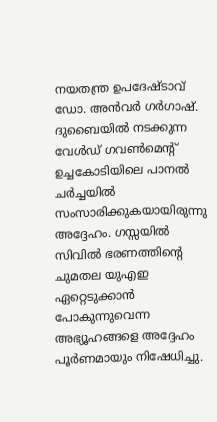നയതന്ത്ര ഉപദേഷ്ടാവ് ഡോ. അൻവർ ഗർഗാഷ്. ദുബൈയിൽ നടക്കുന്ന വേൾഡ് ഗവൺമെന്റ് ഉച്ചകോടിയിലെ പാനൽ ചർച്ചയിൽ സംസാരിക്കുകയായിരുന്നു അദ്ദേഹം. ഗസ്സയിൽ സിവിൽ ഭരണത്തിന്റെ ചുമതല യുഎഇ ഏറ്റെടുക്കാൻ പോകുന്നുവെന്ന അഭ്യൂഹങ്ങളെ അദ്ദേഹം പൂർണമായും നിഷേധിച്ചു.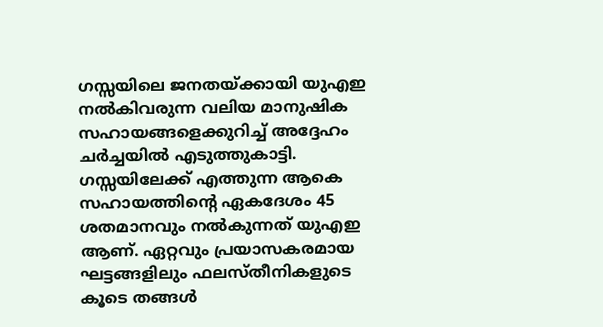ഗസ്സയിലെ ജനതയ്ക്കായി യുഎഇ നൽകിവരുന്ന വലിയ മാനുഷിക സഹായങ്ങളെക്കുറിച്ച് അദ്ദേഹം ചർച്ചയിൽ എടുത്തുകാട്ടി. ഗസ്സയിലേക്ക് എത്തുന്ന ആകെ സഹായത്തിന്റെ ഏകദേശം 45 ശതമാനവും നൽകുന്നത് യുഎഇ ആണ്. ഏറ്റവും പ്രയാസകരമായ ഘട്ടങ്ങളിലും ഫലസ്തീനികളുടെ കൂടെ തങ്ങൾ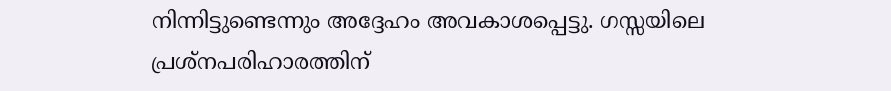നിന്നിട്ടുണ്ടെന്നും അദ്ദേഹം അവകാശപ്പെട്ടു. ഗസ്സയിലെ പ്രശ്നപരിഹാരത്തിന്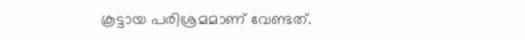കൂട്ടായ പരിശ്രമമാണ് വേണ്ടത്.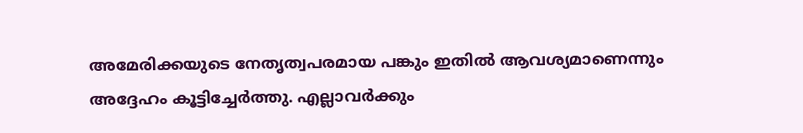അമേരിക്കയുടെ നേതൃത്വപരമായ പങ്കും ഇതിൽ ആവശ്യമാണെന്നും അദ്ദേഹം കൂട്ടിച്ചേർത്തു. എല്ലാവർക്കും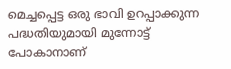മെച്ചപ്പെട്ട ഒരു ഭാവി ഉറപ്പാക്കുന്ന പദ്ധതിയുമായി മുന്നോട്ട് പോകാനാണ്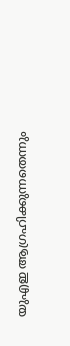യുഎഇ ആഗ്രഹിക്കുന്നതെന്നും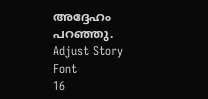അദ്ദേഹം പറഞ്ഞു.
Adjust Story Font
16